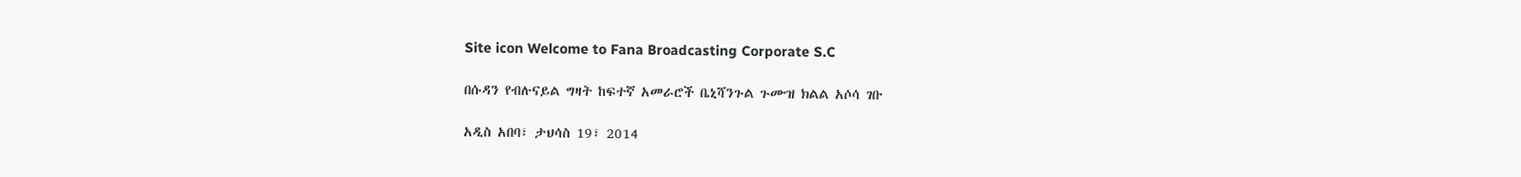Site icon Welcome to Fana Broadcasting Corporate S.C

በሱዳን የብሉናይል ግዛት ከፍተኛ አመራሮች ቤኒሻንጉል ጉሙዝ ክልል አሶሳ ገቡ

አዲስ አበባ፣ ታህሳስ 19፣ 2014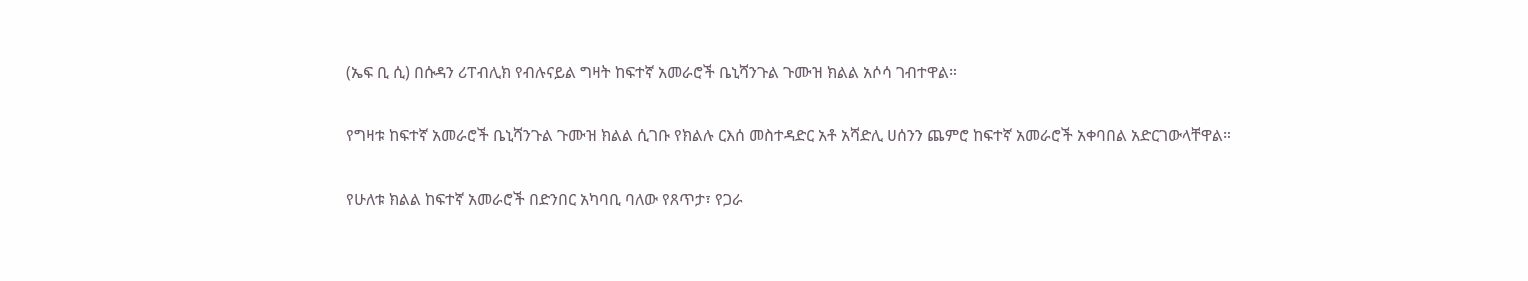(ኤፍ ቢ ሲ) በሱዳን ሪፐብሊክ የብሉናይል ግዛት ከፍተኛ አመራሮች ቤኒሻንጉል ጉሙዝ ክልል አሶሳ ገብተዋል።

የግዛቱ ከፍተኛ አመራሮች ቤኒሻንጉል ጉሙዝ ክልል ሲገቡ የክልሉ ርእሰ መስተዳድር አቶ አሻድሊ ሀሰንን ጨምሮ ከፍተኛ አመራሮች አቀባበል አድርገውላቸዋል።

የሁለቱ ክልል ከፍተኛ አመራሮች በድንበር አካባቢ ባለው የጸጥታ፣ የጋራ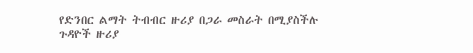የድንበር ልማት ትብብር ዙሪያ በጋራ መስራት በሚያስችሉ ጉዳዮች ዙሪያ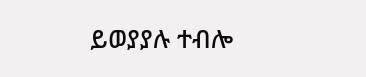ይወያያሉ ተብሎ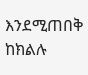እንደሚጠበቅ ከክልሉ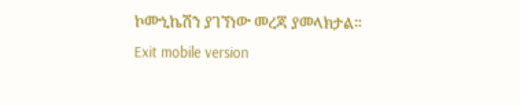ኮሙኒኬሽን ያገኘነው መረጃ ያመላክታል።
Exit mobile version